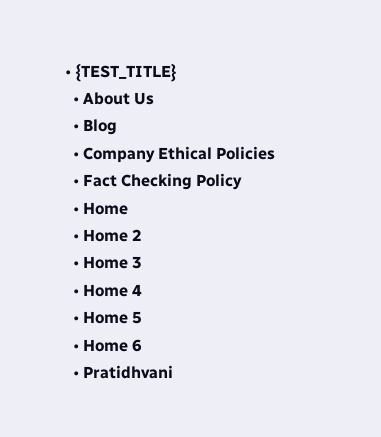• {TEST_TITLE}
  • About Us
  • Blog
  • Company Ethical Policies
  • Fact Checking Policy
  • Home
  • Home 2
  • Home 3
  • Home 4
  • Home 5
  • Home 6
  • Pratidhvani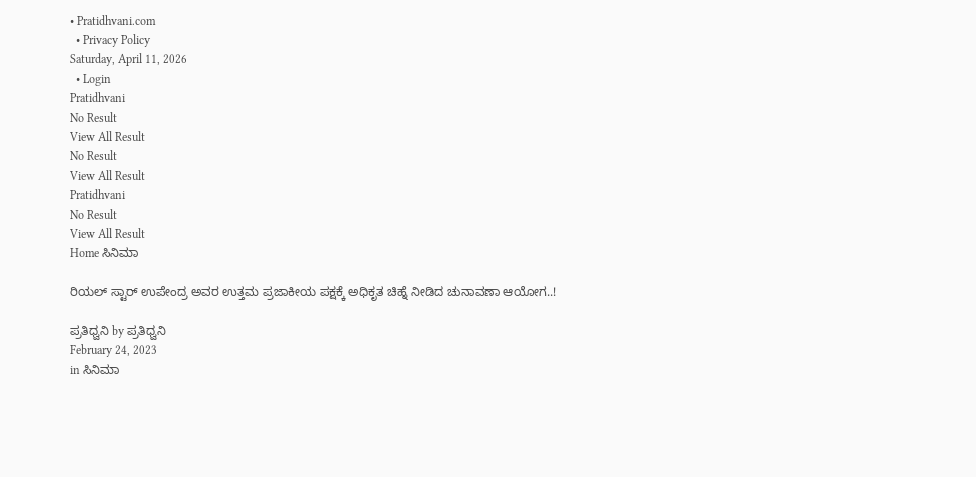• Pratidhvani.com
  • Privacy Policy
Saturday, April 11, 2026
  • Login
Pratidhvani
No Result
View All Result
No Result
View All Result
Pratidhvani
No Result
View All Result
Home ಸಿನಿಮಾ

ರಿಯಲ್ ಸ್ಟಾರ್ ಉಪೇಂದ್ರ ಅವರ ಉತ್ತಮ ಪ್ರಜಾಕೀಯ ಪಕ್ಷಕ್ಕೆ ಅಧಿಕೃತ ಚಿಹ್ನೆ ನೀಡಿದ ಚುನಾವಣಾ ಆಯೋಗ..!

ಪ್ರತಿಧ್ವನಿ by ಪ್ರತಿಧ್ವನಿ
February 24, 2023
in ಸಿನಿಮಾ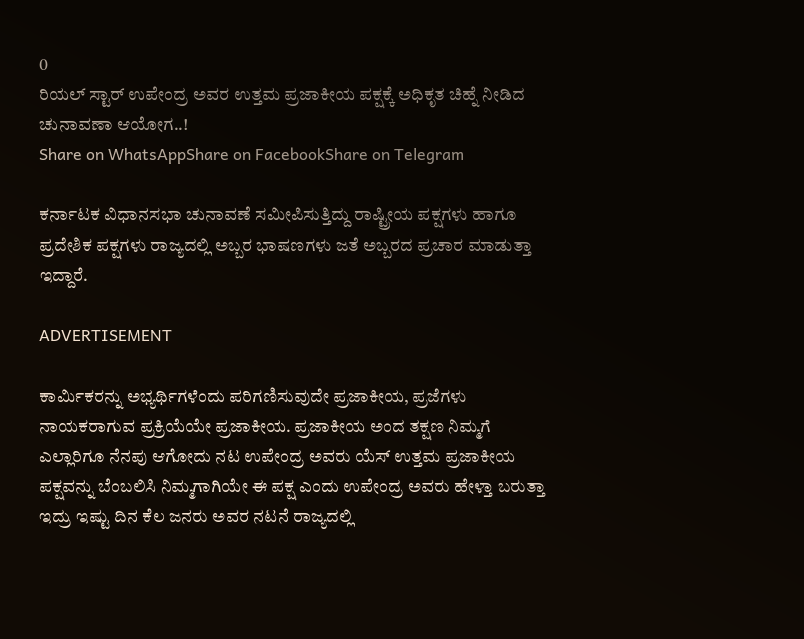0
ರಿಯಲ್ ಸ್ಟಾರ್ ಉಪೇಂದ್ರ ಅವರ ಉತ್ತಮ ಪ್ರಜಾಕೀಯ ಪಕ್ಷಕ್ಕೆ ಅಧಿಕೃತ ಚಿಹ್ನೆ ನೀಡಿದ ಚುನಾವಣಾ ಆಯೋಗ..!
Share on WhatsAppShare on FacebookShare on Telegram

ಕರ್ನಾಟಕ ವಿಧಾನಸಭಾ ಚುನಾವಣೆ ಸಮೀಪಿಸುತ್ತಿದ್ದು ರಾಷ್ಟ್ರೀಯ ಪಕ್ಷಗಳು ಹಾಗೂ ಪ್ರದೇಶಿಕ ಪಕ್ಷಗಳು ರಾಜ್ಯದಲ್ಲಿ ಅಬ್ಬರ ಭಾಷಣಗಳು ಜತೆ ಅಬ್ಬರದ ಪ್ರಚಾರ ಮಾಡುತ್ತಾ ಇದ್ದಾರೆ.

ADVERTISEMENT

ಕಾರ್ಮಿಕರನ್ನು ಅಭ್ಯರ್ಥಿಗಳೆಂದು ಪರಿಗಣಿಸುವುದೇ ಪ್ರಜಾಕೀಯ, ಪ್ರಜೆಗಳು ನಾಯಕರಾಗುವ ಪ್ರಕ್ರಿಯೆಯೇ ಪ್ರಜಾಕೀಯ. ಪ್ರಜಾಕೀಯ ಅಂದ ತಕ್ಷಣ ನಿಮ್ಮಗೆ ಎಲ್ಲಾರಿಗೂ ನೆನಪು ಆಗೋದು ನಟ ಉಪೇಂದ್ರ ಅವರು ಯೆಸ್‌ ಉತ್ತಮ ಪ್ರಜಾಕೀಯ ಪಕ್ಷವನ್ನು ಬೆಂಬಲಿಸಿ ನಿಮ್ಮಗಾಗಿಯೇ ಈ ಪಕ್ಷ ಎಂದು ಉಪೇಂದ್ರ ಅವರು ಹೇಳ್ತಾ ಬರುತ್ತಾ ಇದ್ರು ಇಷ್ಟು ದಿನ ಕೆಲ ಜನರು ಅವರ ನಟನೆ ರಾಜ್ಯದಲ್ಲಿ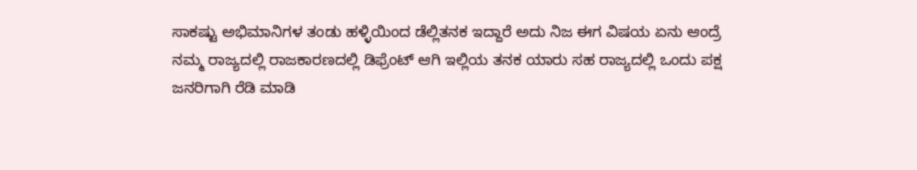ಸಾಕಷ್ಟು ಅಭಿಮಾನಿಗಳ ತಂಡು ಹಳ್ಳಿಯಿಂದ ಡೆಲ್ಲಿತನಕ ಇದ್ದಾರೆ ಅದು ನಿಜ ಈಗ ವಿಷಯ ಏನು ಆಂದ್ರೆ  ನಮ್ಮ ರಾಜ್ಯದಲ್ಲಿ ರಾಜಕಾರಣದಲ್ಲಿ ಡಿಫ್ರೆಂಟ್‌ ಆಗಿ ಇಲ್ಲಿಯ ತನಕ ಯಾರು ಸಹ ರಾಜ್ಯದಲ್ಲಿ ಒಂದು ಪಕ್ಷ ಜನರಿಗಾಗಿ ರೆಡಿ ಮಾಡಿ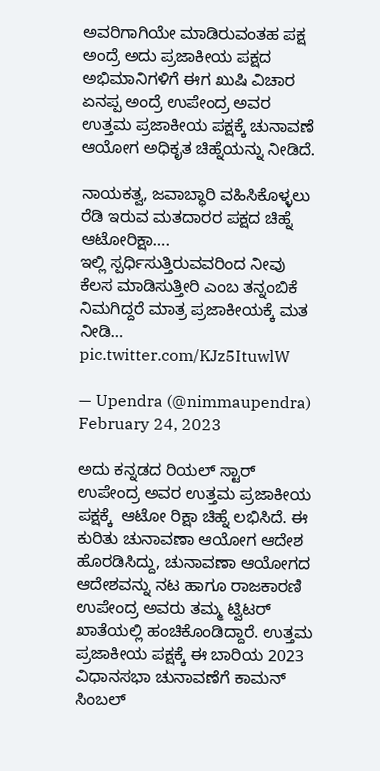ಅವರಿಗಾಗಿಯೇ ಮಾಡಿರುವಂತಹ ಪಕ್ಷ ಅಂದ್ರೆ ಅದು ಪ್ರಜಾಕೀಯ ಪಕ್ಷದ ಅಭಿಮಾನಿಗಳಿಗೆ ಈಗ ಖುಷಿ ವಿಚಾರ ಏನಪ್ಪ ಅಂದ್ರೆ ಉಪೇಂದ್ರ ಅವರ ಉತ್ತಮ ಪ್ರಜಾಕೀಯ ಪಕ್ಷಕ್ಕೆ ಚುನಾವಣೆ ಆಯೋಗ ಅಧಿಕೃತ ಚಿಹ್ನೆಯನ್ನು ನೀಡಿದೆ.

ನಾಯಕತ್ವ, ಜವಾಬ್ಧಾರಿ ವಹಿಸಿಕೊಳ್ಳಲು ರೆಡಿ ಇರುವ ಮತದಾರರ ಪಕ್ಷದ ಚಿಹ್ನೆ ಆಟೋರಿಕ್ಷಾ….
ಇಲ್ಲಿ ಸ್ಪರ್ಧಿಸುತ್ತಿರುವವರಿಂದ ನೀವು ಕೆಲಸ ಮಾಡಿಸುತ್ತೀರಿ ಎಂಬ ತನ್ನಂಬಿಕೆ ನಿಮಗಿದ್ದರೆ ಮಾತ್ರ ಪ್ರಜಾಕೀಯಕ್ಕೆ ಮತ ನೀಡಿ… pic.twitter.com/KJz5ItuwlW

— Upendra (@nimmaupendra) February 24, 2023

ಅದು ಕನ್ನಡದ ರಿಯಲ್ ಸ್ಟಾರ್ ಉಪೇಂದ್ರ ಅವರ ಉತ್ತಮ ಪ್ರಜಾಕೀಯ ಪಕ್ಷಕ್ಕೆ  ಆಟೋ ರಿಕ್ಷಾ ಚಿಹ್ನೆ ಲಭಿಸಿದೆ. ಈ ಕುರಿತು ಚುನಾವಣಾ ಆಯೋಗ ಆದೇಶ ಹೊರಡಿಸಿದ್ದು, ಚುನಾವಣಾ ಆಯೋಗದ ಆದೇಶವನ್ನು ನಟ ಹಾಗೂ ರಾಜಕಾರಣಿ ಉಪೇಂದ್ರ ಅವರು ತಮ್ಮ ಟ್ವಿಟರ್‌ ಖಾತೆಯಲ್ಲಿ ಹಂಚಿಕೊಂಡಿದ್ದಾರೆ. ಉತ್ತಮ ಪ್ರಜಾಕೀಯ ಪಕ್ಷಕ್ಕೆ ಈ ಬಾರಿಯ 2023 ವಿಧಾನಸಭಾ ಚುನಾವಣೆಗೆ ಕಾಮನ್ ಸಿಂಬಲ್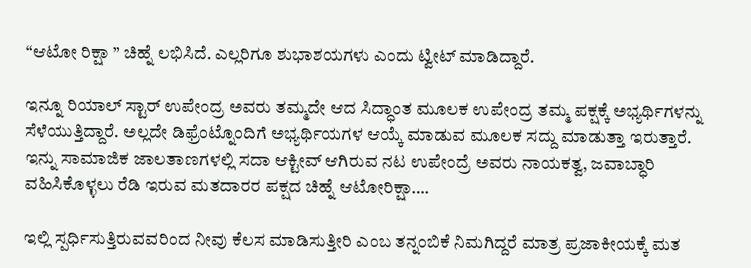“ಆಟೋ ರಿಕ್ಷಾ ” ಚಿಹ್ನೆ ಲಭಿಸಿದೆ. ಎಲ್ಲರಿಗೂ ಶುಭಾಶಯಗಳು ಎಂದು ಟ್ವೀಟ್‌ ಮಾಡಿದ್ದಾರೆ.

ಇನ್ನೂ ರಿಯಾಲ್‌ ಸ್ಟಾರ್ ಉಪೇಂದ್ರ ಅವರು ತಮ್ಮದೇ ಆದ ಸಿದ್ಧಾಂತ ಮೂಲಕ ಉಪೇಂದ್ರ ತಮ್ಮ ಪಕ್ಷಕ್ಕೆ ಅಭ್ಯರ್ಥಿಗಳನ್ನು ಸೆಳೆಯುತ್ತಿದ್ದಾರೆ. ಅಲ್ಲದೇ ಡಿಫ್ರೆಂಟ್ನೊಂದಿಗೆ ಅಭ್ಯರ್ಥಿಯಗಳ ಆಯ್ಕೆ ಮಾಡುವ ಮೂಲಕ ಸದ್ದು ಮಾಡುತ್ತಾ ಇರುತ್ತಾರೆ.  ಇನ್ನು ಸಾಮಾಜಿಕ ಜಾಲತಾಣಗಳಲ್ಲಿ ಸದಾ ಆಕ್ಟೀವ್‌ ಆಗಿರುವ ನಟ ಉಪೇಂದ್ರೆ ಅವರು ನಾಯಕತ್ವ, ಜವಾಬ್ಧಾರಿ ವಹಿಸಿಕೊಳ್ಳಲು ರೆಡಿ ಇರುವ ಮತದಾರರ ಪಕ್ಷದ ಚಿಹ್ನೆ ಆಟೋರಿಕ್ಷಾ….

ಇಲ್ಲಿ ಸ್ಪರ್ಧಿಸುತ್ತಿರುವವರಿಂದ ನೀವು ಕೆಲಸ ಮಾಡಿಸುತ್ತೀರಿ ಎಂಬ ತನ್ನಂಬಿಕೆ ನಿಮಗಿದ್ದರೆ ಮಾತ್ರ ಪ್ರಜಾಕೀಯಕ್ಕೆ ಮತ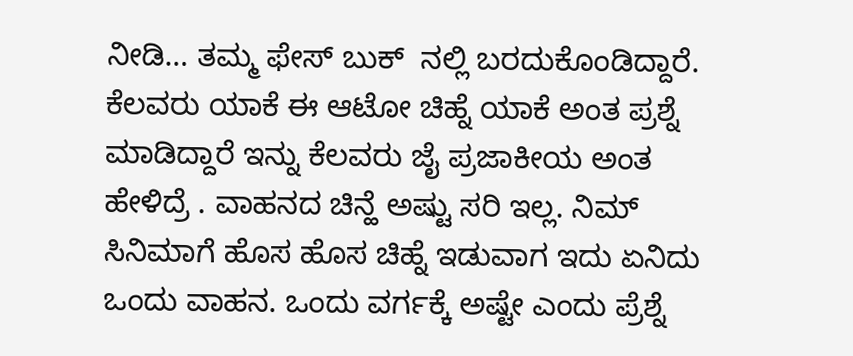ನೀಡಿ… ತಮ್ಮ ಫೇಸ್ ಬುಕ್‌  ನಲ್ಲಿ ಬರದುಕೊಂಡಿದ್ದಾರೆ. ಕೆಲವರು ಯಾಕೆ ಈ ಆಟೋ ಚಿಹ್ನೆ ಯಾಕೆ ಅಂತ ಪ್ರಶ್ನೆ ಮಾಡಿದ್ದಾರೆ ಇನ್ನು ಕೆಲವರು ಜೈ ಪ್ರಜಾಕೀಯ ಅಂತ ಹೇಳಿದ್ರೆ . ವಾಹನದ ಚಿನ್ಹೆ ಅಷ್ಟು ಸರಿ ಇಲ್ಲ. ನಿಮ್ ಸಿನಿಮಾಗೆ ಹೊಸ ಹೊಸ ಚಿಹ್ನೆ ಇಡುವಾಗ ಇದು ಏನಿದು ಒಂದು ವಾಹನ. ಒಂದು ವರ್ಗಕ್ಕೆ ಅಷ್ಟೇ ಎಂದು ಪ್ರೆಶ್ನೆ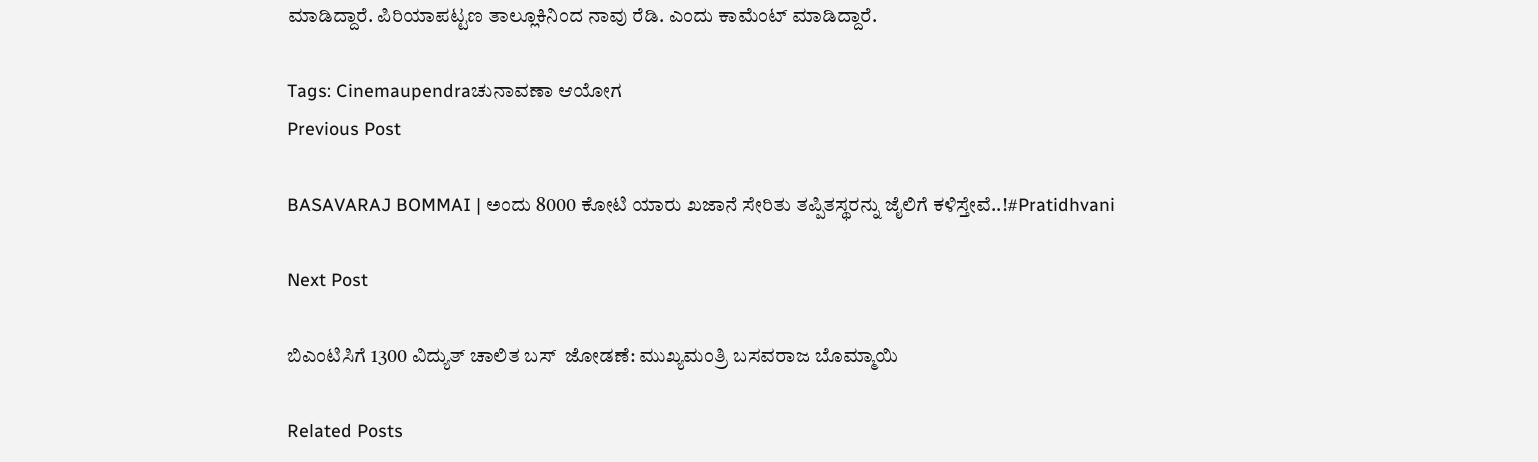ಮಾಡಿದ್ದಾರೆ. ಪಿರಿಯಾಪಟ್ಟಣ ತಾಲ್ಲೂಕಿನಿಂದ ನಾವು ರೆಡಿ. ಎಂದು ಕಾಮೆಂಟ್‌ ಮಾಡಿದ್ದಾರೆ.

Tags: Cinemaupendraಚುನಾವಣಾ ಆಯೋಗ
Previous Post

BASAVARAJ BOMMAI | ಅಂದು 8000 ಕೋಟಿ ಯಾರು ಖಜಾನೆ ಸೇರಿತು ತಪ್ಪಿತಸ್ಥರನ್ನು ಜೈಲಿಗೆ ಕಳಿಸ್ತೇವೆ..!#Pratidhvani

Next Post

ಬಿಎಂಟಿಸಿಗೆ 1300 ವಿದ್ಯುತ್ ಚಾಲಿತ ಬಸ್  ಜೋಡಣೆ: ಮುಖ್ಯಮಂತ್ರಿ ಬಸವರಾಜ ಬೊಮ್ಮಾಯಿ

Related Posts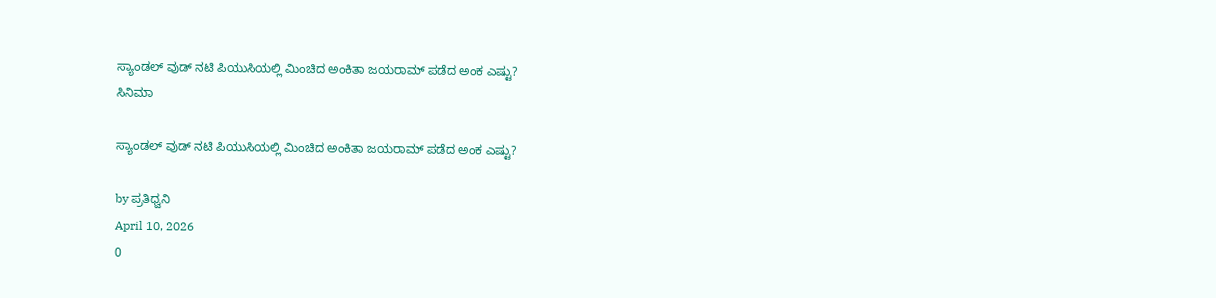ಸ್ಯಾಂಡಲ್ ವುಡ್ ನಟಿ ಪಿಯುಸಿಯಲ್ಲಿ ಮಿಂಚಿದ ಅಂಕಿತಾ ಜಯರಾಮ್ ಪಡೆದ ಅಂಕ ಎಷ್ಟು?
ಸಿನಿಮಾ

ಸ್ಯಾಂಡಲ್ ವುಡ್ ನಟಿ ಪಿಯುಸಿಯಲ್ಲಿ ಮಿಂಚಿದ ಅಂಕಿತಾ ಜಯರಾಮ್ ಪಡೆದ ಅಂಕ ಎಷ್ಟು?

by ಪ್ರತಿಧ್ವನಿ
April 10, 2026
0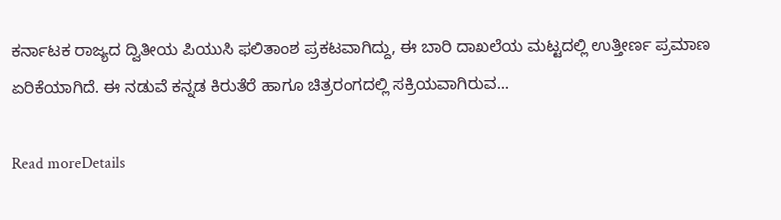ಕರ್ನಾಟಕ ರಾಜ್ಯದ ದ್ವಿತೀಯ ಪಿಯುಸಿ ಫಲಿತಾಂಶ ಪ್ರಕಟವಾಗಿದ್ದು, ಈ ಬಾರಿ ದಾಖಲೆಯ ಮಟ್ಟದಲ್ಲಿ ಉತ್ತೀರ್ಣ ಪ್ರಮಾಣ ಏರಿಕೆಯಾಗಿದೆ. ಈ ನಡುವೆ ಕನ್ನಡ ಕಿರುತೆರೆ ಹಾಗೂ ಚಿತ್ರರಂಗದಲ್ಲಿ ಸಕ್ರಿಯವಾಗಿರುವ...

Read moreDetails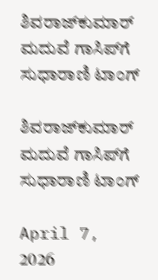ಶಿವರಾಜ್‌ಕುಮಾರ್ ಮದುವೆ ಗಾಸಿಪ್‌ಗೆ ಸುಧಾರಾಣಿ ಟಾಂಗ್

ಶಿವರಾಜ್‌ಕುಮಾರ್ ಮದುವೆ ಗಾಸಿಪ್‌ಗೆ ಸುಧಾರಾಣಿ ಟಾಂಗ್

April 7, 2026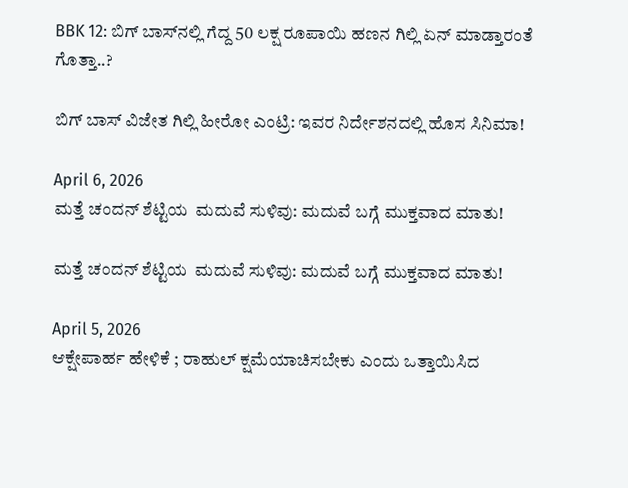BBK 12: ಬಿಗ್ ಬಾಸ್‌ನಲ್ಲಿ ಗೆದ್ದ 50 ಲಕ್ಷ ರೂಪಾಯಿ ಹಣನ ಗಿಲ್ಲಿ ಏನ್‌ ಮಾಡ್ತಾರಂತೆ ಗೊತ್ತಾ..?

ಬಿಗ್ ಬಾಸ್ ವಿಜೇತ ಗಿಲ್ಲಿ ಹೀರೋ ಎಂಟ್ರಿ: ಇವರ ನಿರ್ದೇಶನದಲ್ಲಿ ಹೊಸ ಸಿನಿಮಾ!

April 6, 2026
ಮತ್ತೆ ಚಂದನ್ ಶೆಟ್ಟಿಯ  ಮದುವೆ ಸುಳಿವು: ಮದುವೆ ಬಗ್ಗೆ ಮುಕ್ತವಾದ ಮಾತು!

ಮತ್ತೆ ಚಂದನ್ ಶೆಟ್ಟಿಯ  ಮದುವೆ ಸುಳಿವು: ಮದುವೆ ಬಗ್ಗೆ ಮುಕ್ತವಾದ ಮಾತು!

April 5, 2026
ಆಕ್ಷೇಪಾರ್ಹ ಹೇಳಿಕೆ ; ರಾಹುಲ್‌ ಕ್ಷಮೆಯಾಚಿಸಬೇಕು ಎಂದು ಒತ್ತಾಯಿಸಿದ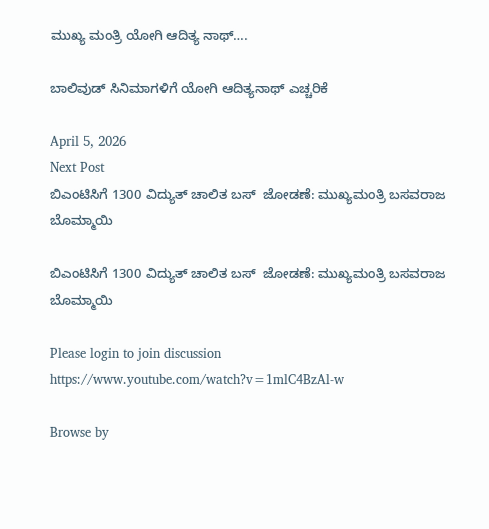ಮುಖ್ಯ ಮಂತ್ರಿ ಯೋಗಿ ಆದಿತ್ಯ ನಾಥ್‌….

ಬಾಲಿವುಡ್ ಸಿನಿಮಾಗಳಿಗೆ ಯೋಗಿ ಆದಿತ್ಯನಾಥ್ ಎಚ್ಚರಿಕೆ

April 5, 2026
Next Post
ಬಿಎಂಟಿಸಿಗೆ 1300 ವಿದ್ಯುತ್ ಚಾಲಿತ ಬಸ್  ಜೋಡಣೆ: ಮುಖ್ಯಮಂತ್ರಿ ಬಸವರಾಜ ಬೊಮ್ಮಾಯಿ

ಬಿಎಂಟಿಸಿಗೆ 1300 ವಿದ್ಯುತ್ ಚಾಲಿತ ಬಸ್  ಜೋಡಣೆ: ಮುಖ್ಯಮಂತ್ರಿ ಬಸವರಾಜ ಬೊಮ್ಮಾಯಿ

Please login to join discussion
https://www.youtube.com/watch?v=1mlC4BzAl-w

Browse by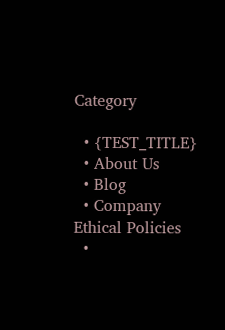Category

  • {TEST_TITLE}
  • About Us
  • Blog
  • Company Ethical Policies
  •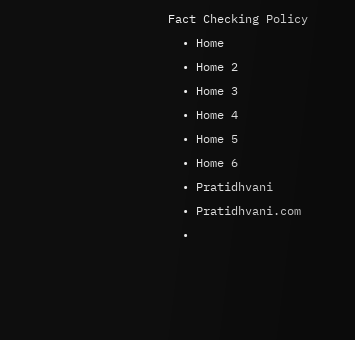Fact Checking Policy
  • Home
  • Home 2
  • Home 3
  • Home 4
  • Home 5
  • Home 6
  • Pratidhvani
  • Pratidhvani.com
  •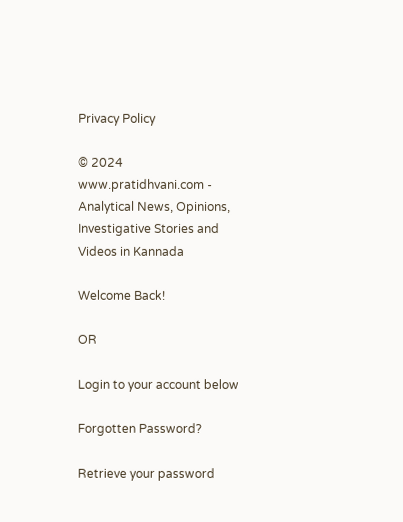Privacy Policy

© 2024 www.pratidhvani.com - Analytical News, Opinions, Investigative Stories and Videos in Kannada

Welcome Back!

OR

Login to your account below

Forgotten Password?

Retrieve your password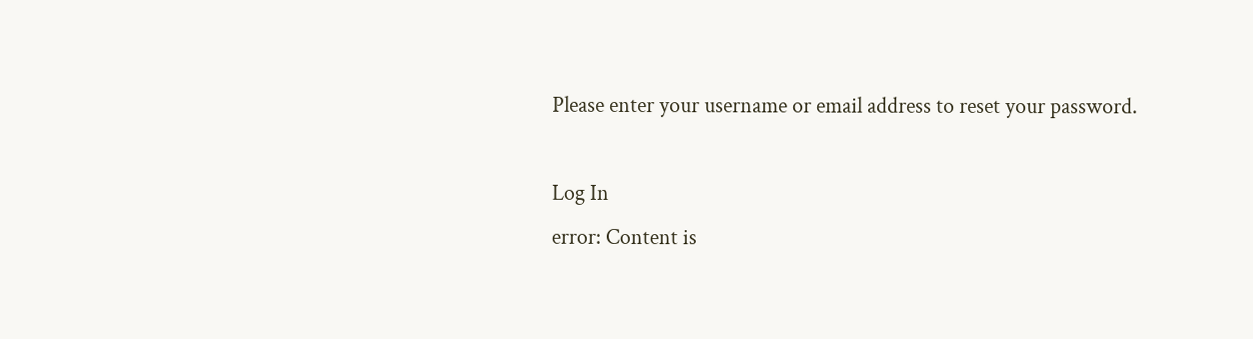Please enter your username or email address to reset your password.

Log In
error: Content is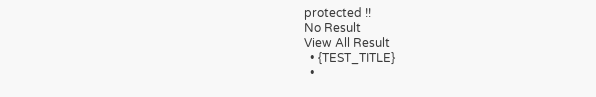protected !!
No Result
View All Result
  • {TEST_TITLE}
  •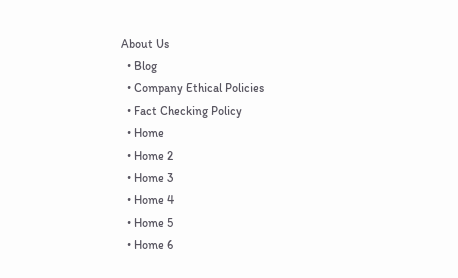About Us
  • Blog
  • Company Ethical Policies
  • Fact Checking Policy
  • Home
  • Home 2
  • Home 3
  • Home 4
  • Home 5
  • Home 6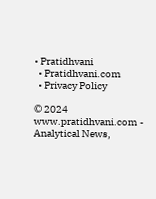• Pratidhvani
  • Pratidhvani.com
  • Privacy Policy

© 2024 www.pratidhvani.com - Analytical News,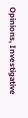Opinions, Investigative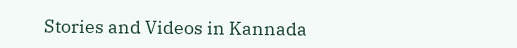Stories and Videos in Kannada